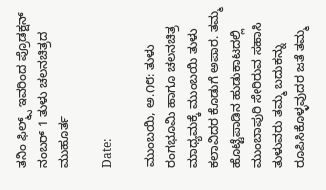ತನಿಂ ಫಿಲ್ಮ್ಸ್ ಇವರಿಂದ ಪ್ರೊಡಕ್ಷನ್ ನಂಬರ್ 1 ತುಳು ಚಲನಚಿತ್ರದ ಮುಹೂರ್ತ

Date:

ಮುಂಬಯಿ, ಅ.೧೮: ತುಳು ರಂಗಭೂಮಿ ಹಾಗೂ ಚಲನಚಿತ್ರ ಮಾಧ್ಯಮಕ್ಕೆ ಮುಂಬಯಿ ತುಳು ಕಲಾವಿದರ ಕೊಡುಗೆ ಅಪಾರ. ತಮ್ಮ ಹೊಟ್ಟೆಪಾಡಿನ ಹುಡುಕಾಟದಲ್ಲಿ ಮುಂಬಾಪುರಿ ಸೇರಿರುವ ಸಹಾಸಿ ತುಳುವರು ತಮ್ಮ ಬದುಕನ್ನು ರೂಪಿಸಿಕೊಳ್ಳವುದರ ಜತೆ ತಮ್ಮ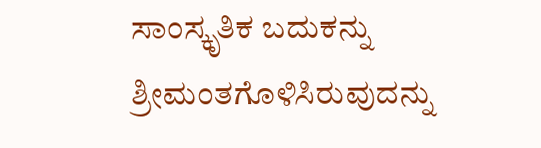ಸಾಂಸ್ಕೃತಿಕ ಬದುಕನ್ನು ಶ್ರೀಮಂತಗೊಳಿಸಿರುವುದನ್ನು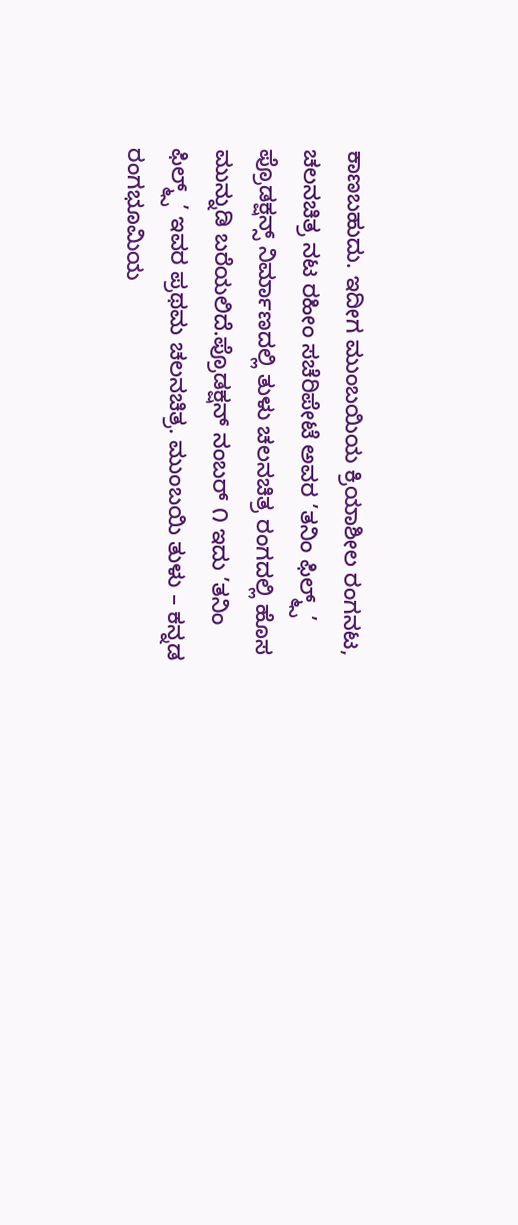ಕಾಣಬಹುದು. ಇದೀಗ ಮುಂಬಯಿಯ ಕ್ರಿಯಾಶೀಲ ರಂಗನಟ, ಚಲನಚಿತ್ರ ನಟ ರಹೀಂ ಸಚೆರಿಪೇಟೆ ಅವರ ’ತನಿಂ ಫಿಲ್ಮ್ಸ್’ ಪ್ರೊಡಕ್ಷನ್ಸ್ ನಿರ್ಮಾಣದಲ್ಲಿ ತುಳು ಚಲನಚಿತ್ರ ರಂಗದಲ್ಲಿ ಹೊಸ ಮುನ್ನುಡಿ ಬರೆಯಲಿದೆ.ಪ್ರೊಡಕ್ಷನ್ ನಂಬರ್ ೧ ಇದು ’ತನಿಂ ಫಿಲ್ಮ್ಸ್’ ಇವರ ಪ್ರಥಮ ಚಲನಚಿತ್ರ. ಮುಂಬಯಿ ತುಳು – ಕನ್ನಡ ರಂಗಭೂಮಿಯ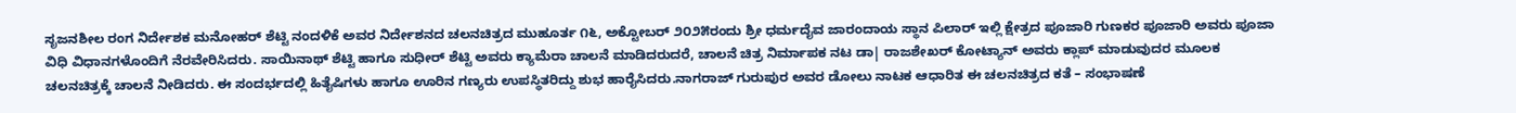ಸೃಜನಶೀಲ ರಂಗ ನಿರ್ದೇಶಕ ಮನೋಹರ್ ಶೆಟ್ಟಿ ನಂದಳಿಕೆ ಅವರ ನಿರ್ದೇಶನದ ಚಲನಚಿತ್ರದ ಮುಹೂರ್ತ ೧೬, ಅಕ್ಟೋಬರ್ ೨೦೨೫ರಂದು ಶ್ರೀ ಧರ್ಮದೈವ ಜಾರಂದಾಯ ಸ್ಥಾನ ಪಿಲಾರ್ ಇಲ್ಲಿ ಕ್ಷೇತ್ರದ ಪೂಜಾರಿ ಗುಣಕರ ಪೂಜಾರಿ ಅವರು ಪೂಜಾ ವಿಧಿ ವಿಧಾನಗಳೊಂದಿಗೆ ನೆರವೇರಿಸಿದರು. ಸಾಯಿನಾಥ್ ಶೆಟ್ಟಿ ಹಾಗೂ ಸುಧೀರ್ ಶೆಟ್ಟಿ ಅವರು ಕ್ಯಾಮೆರಾ ಚಾಲನೆ ಮಾಡಿದರುದರೆ, ಚಾಲನೆ ಚಿತ್ರ ನಿರ್ಮಾಪಕ ನಟ ಡಾ| ರಾಜಶೇಖರ್ ಕೋಟ್ಯಾನ್ ಅವರು ಕ್ಲಾಪ್ ಮಾಡುವುದರ ಮೂಲಕ ಚಲನಚಿತ್ರಕ್ಕೆ ಚಾಲನೆ ನೀಡಿದರು. ಈ ಸಂದರ್ಭದಲ್ಲಿ ಹಿತೈಷಿಗಳು ಹಾಗೂ ಊರಿನ ಗಣ್ಯರು ಉಪಸ್ಥಿತರಿದ್ದು ಶುಭ ಹಾರೈಸಿದರು.ನಾಗರಾಜ್ ಗುರುಪುರ ಅವರ ಡೋಲು ನಾಟಕ ಆಧಾರಿತ ಈ ಚಲನಚಿತ್ರದ ಕತೆ – ಸಂಭಾಷಣೆ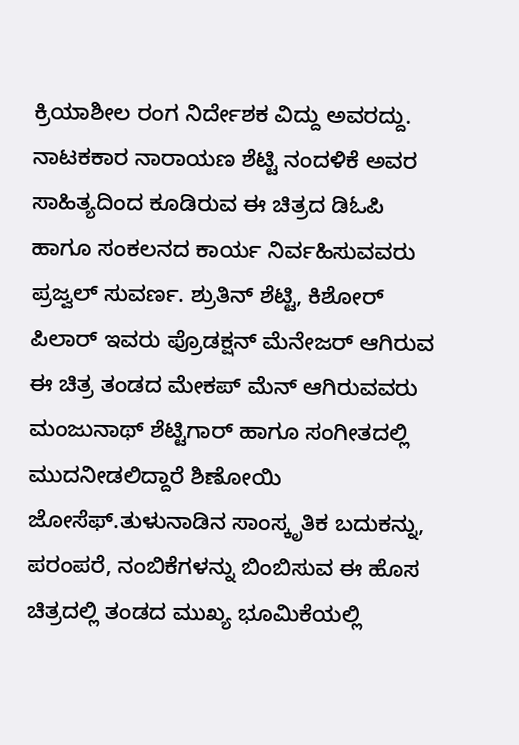ಕ್ರಿಯಾಶೀಲ ರಂಗ ನಿರ್ದೇಶಕ ವಿದ್ದು ಅವರದ್ದು. ನಾಟಕಕಾರ ನಾರಾಯಣ ಶೆಟ್ಟಿ ನಂದಳಿಕೆ ಅವರ ಸಾಹಿತ್ಯದಿಂದ ಕೂಡಿರುವ ಈ ಚಿತ್ರದ ಡಿಓಪಿ ಹಾಗೂ ಸಂಕಲನದ ಕಾರ್ಯ ನಿರ್ವಹಿಸುವವರು ಪ್ರಜ್ವಲ್ ಸುವರ್ಣ. ಶ್ರುತಿನ್ ಶೆಟ್ಟಿ, ಕಿಶೋರ್ ಪಿಲಾರ್ ಇವರು ಪ್ರೊಡಕ್ಷನ್ ಮೆನೇಜರ್ ಆಗಿರುವ ಈ ಚಿತ್ರ ತಂಡದ ಮೇಕಪ್ ಮೆನ್ ಆಗಿರುವವರು ಮಂಜುನಾಥ್ ಶೆಟ್ಟಿಗಾರ್ ಹಾಗೂ ಸಂಗೀತದಲ್ಲಿ ಮುದನೀಡಲಿದ್ದಾರೆ ಶಿಣೋಯಿ ಜೋಸೆಫ್.ತುಳುನಾಡಿನ ಸಾಂಸ್ಕೃತಿಕ ಬದುಕನ್ನು, ಪರಂಪರೆ, ನಂಬಿಕೆಗಳನ್ನು ಬಿಂಬಿಸುವ ಈ ಹೊಸ ಚಿತ್ರದಲ್ಲಿ ತಂಡದ ಮುಖ್ಯ ಭೂಮಿಕೆಯಲ್ಲಿ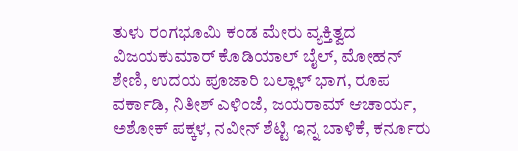ತುಳು ರಂಗಭೂಮಿ ಕಂಡ ಮೇರು ವ್ಯಕ್ತಿತ್ವದ ವಿಜಯಕುಮಾರ್ ಕೊಡಿಯಾಲ್ ಬೈಲ್, ಮೋಹನ್ ಶೇಣಿ, ಉದಯ ಪೂಜಾರಿ ಬಲ್ಲಾಳ್ ಭಾಗ, ರೂಪ ವರ್ಕಾಡಿ, ನಿತೀಶ್ ಎಳಿಂಜೆ, ಜಯರಾಮ್ ಆಚಾರ್ಯ, ಅಶೋಕ್ ಪಕ್ಕಳ, ನವೀನ್ ಶೆಟ್ಟಿ ಇನ್ನ ಬಾಳಿಕೆ, ಕರ್ನೂರು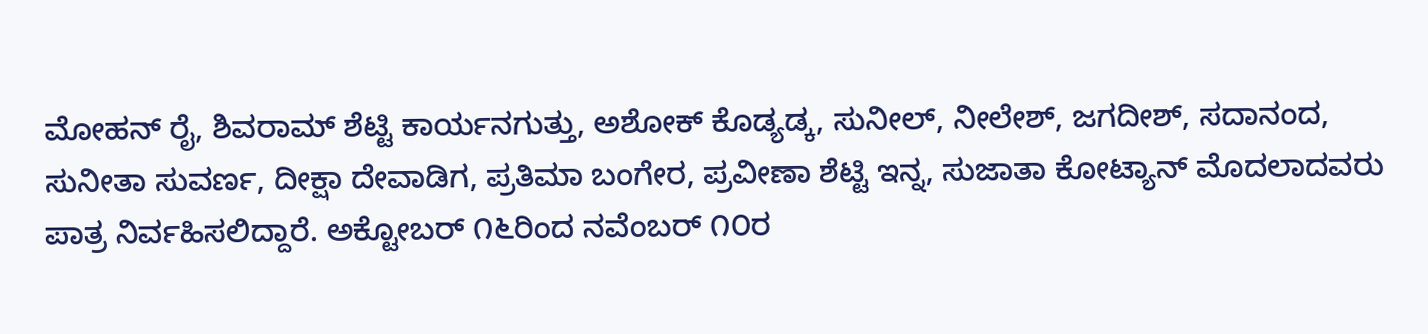ಮೋಹನ್ ರೈ, ಶಿವರಾಮ್ ಶೆಟ್ಟಿ ಕಾರ್ಯನಗುತ್ತು, ಅಶೋಕ್ ಕೊಡ್ಯಡ್ಕ, ಸುನೀಲ್, ನೀಲೇಶ್, ಜಗದೀಶ್, ಸದಾನಂದ, ಸುನೀತಾ ಸುವರ್ಣ, ದೀಕ್ಷಾ ದೇವಾಡಿಗ, ಪ್ರತಿಮಾ ಬಂಗೇರ, ಪ್ರವೀಣಾ ಶೆಟ್ಟಿ ಇನ್ನ, ಸುಜಾತಾ ಕೋಟ್ಯಾನ್ ಮೊದಲಾದವರು ಪಾತ್ರ ನಿರ್ವಹಿಸಲಿದ್ದಾರೆ. ಅಕ್ಟೋಬರ್ ೧೬ರಿಂದ ನವೆಂಬರ್ ೧೦ರ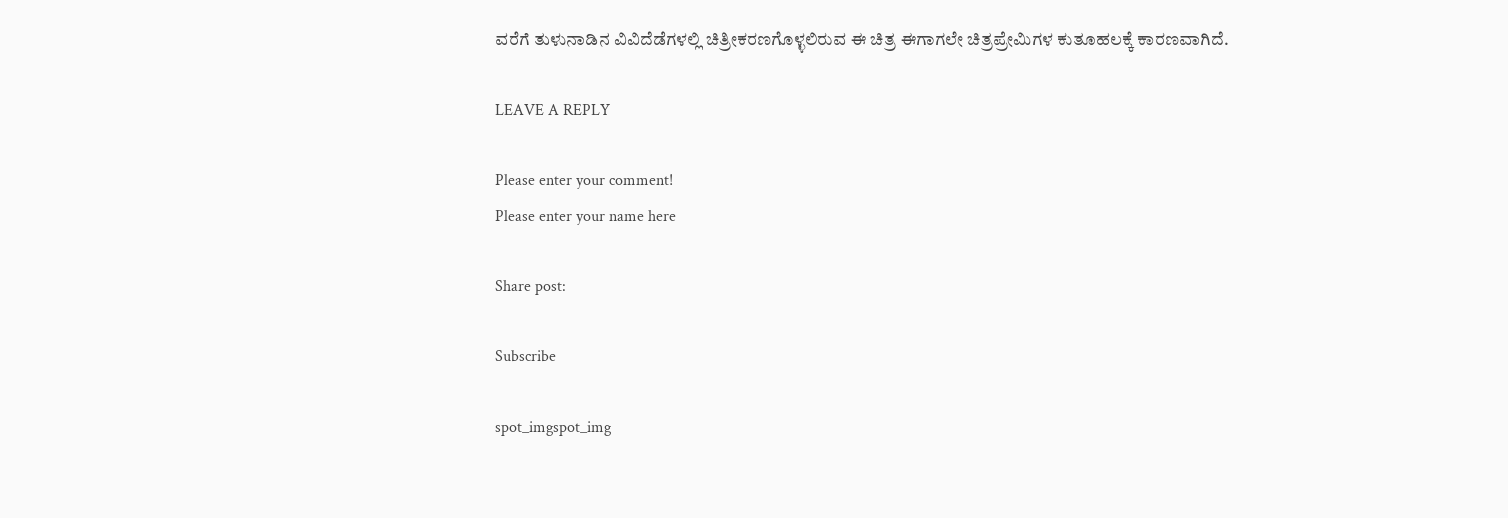ವರೆಗೆ ತುಳುನಾಡಿನ ವಿವಿದೆಡೆಗಳಲ್ಲಿ ಚಿತ್ರೀಕರಣಗೊಳ್ಳಲಿರುವ ಈ ಚಿತ್ರ ಈಗಾಗಲೇ ಚಿತ್ರಪ್ರೇಮಿಗಳ ಕುತೂಹಲಕ್ಕೆ ಕಾರಣವಾಗಿದೆ.

LEAVE A REPLY

Please enter your comment!
Please enter your name here

Share post:

Subscribe

spot_imgspot_img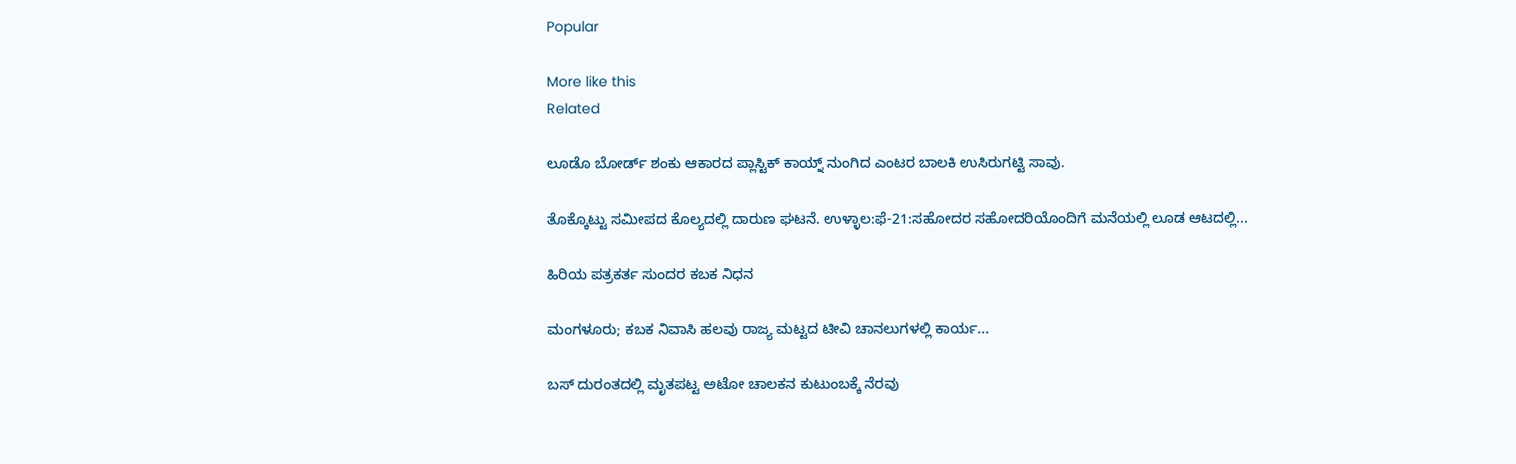Popular

More like this
Related

ಲೂಡೊ ಬೋರ್ಡ್ ಶಂಕು ಆಕಾರದ ಪ್ಲಾಸ್ಟಿಕ್ ಕಾಯ್ನ್ ನುಂಗಿದ ಎಂಟರ ಬಾಲಕಿ ಉಸಿರುಗಟ್ಟಿ ಸಾವು.

ತೊಕ್ಕೊಟ್ಟು ಸಮೀಪದ ಕೊಲ್ಯದಲ್ಲಿ ದಾರುಣ ಘಟನೆ. ಉಳ್ಳಾಲ:ಫೆ-21:ಸಹೋದರ ಸಹೋದರಿಯೊಂದಿಗೆ ಮನೆಯಲ್ಲಿ ಲೂಡ ಆಟದಲ್ಲಿ...

ಹಿರಿಯ ಪತ್ರಕರ್ತ ಸುಂದರ ಕಬಕ ನಿಧನ

ಮಂಗಳೂರು; ಕಬಕ ನಿವಾಸಿ ಹಲವು ರಾಜ್ಯ ಮಟ್ಟದ ಟೀವಿ ಚಾನಲುಗಳಲ್ಲಿ ಕಾರ್ಯ...

ಬಸ್ ದುರಂತದಲ್ಲಿ ಮೃತಪಟ್ಟ ಅಟೋ ಚಾಲಕನ ಕುಟುಂಬಕ್ಕೆ ನೆರವು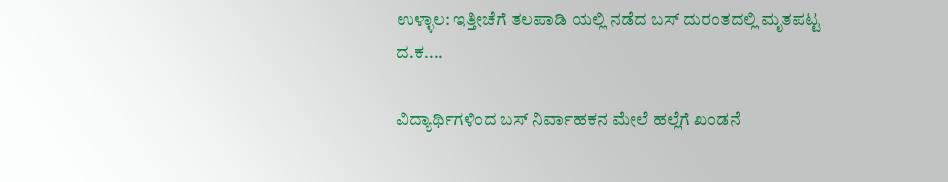ಉಳ್ಳಾಲ: ಇತ್ತೀಚೆಗೆ ತಲಪಾಡಿ ಯಲ್ಲಿ ನಡೆದ ಬಸ್ ದುರಂತದಲ್ಲಿ ಮೃತಪಟ್ಟ ದ.ಕ....

ವಿದ್ಯಾರ್ಥಿಗಳಿಂದ ಬಸ್ ನಿರ್ವಾಹಕನ ಮೇಲೆ ಹಲ್ಲೆಗೆ ಖಂಡನೆ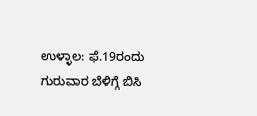ಉಳ್ಳಾಲ: ಫೆ.19ರಂದು ಗುರುವಾರ ಬೆಳಿಗ್ಗೆ ಬಿಸಿ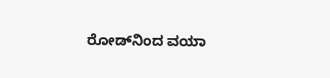ರೋಡ್‌ನಿಂದ ವಯಾ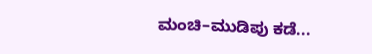ಮಂಚಿ–ಮುಡಿಪು ಕಡೆ...